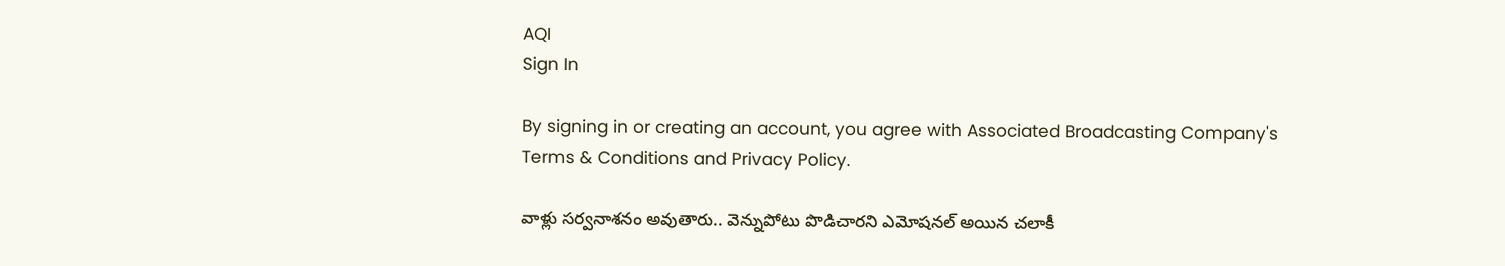AQI
Sign In

By signing in or creating an account, you agree with Associated Broadcasting Company's Terms & Conditions and Privacy Policy.

వాళ్లు సర్వనాశనం అవుతారు.. వెన్నుపోటు పొడిచారని ఎమోషనల్ అయిన చలాకీ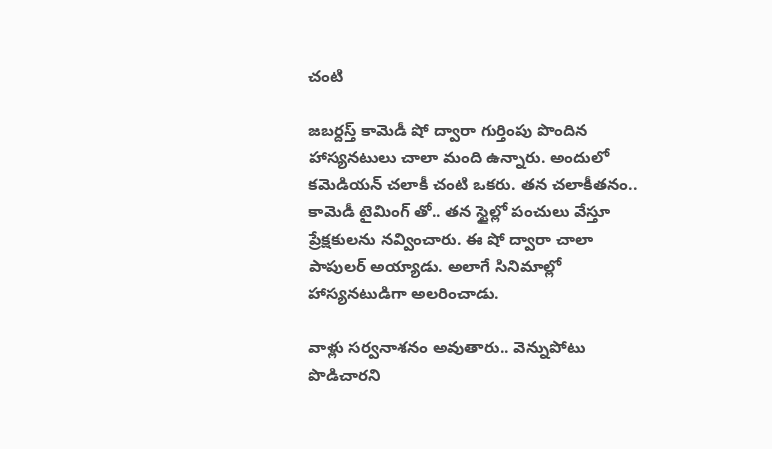చంటి

జబర్దస్త్ కామెడీ షో ద్వారా గుర్తింపు పొందిన హాస్యనటులు చాలా మంది ఉన్నారు. అందులో కమెడియన్ చలాకీ చంటి ఒకరు. తన చలాకీతనం.. కామెడీ టైమింగ్ తో.. తన స్టైల్లో పంచులు వేస్తూ ప్రేక్షకులను నవ్వించారు. ఈ షో ద్వారా చాలా పాపులర్ అయ్యాడు. అలాగే సినిమాల్లో హాస్యనటుడిగా అలరించాడు.

వాళ్లు సర్వనాశనం అవుతారు.. వెన్నుపోటు పొడిచారని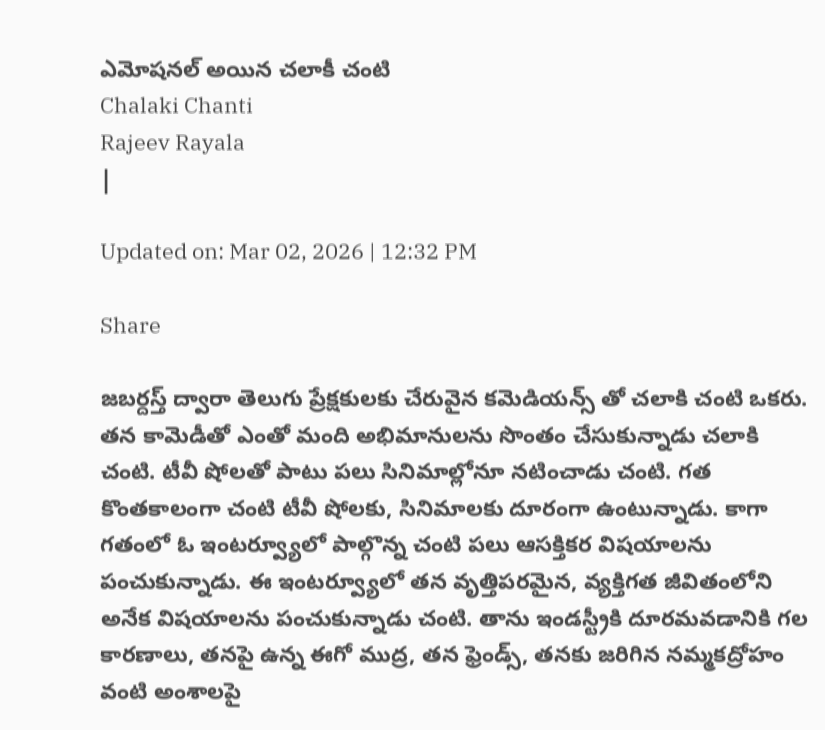ఎమోషనల్ అయిన చలాకీ చంటి
Chalaki Chanti
Rajeev Rayala
|

Updated on: Mar 02, 2026 | 12:32 PM

Share

జబర్దస్త్ ద్వారా తెలుగు ప్రేక్షకులకు చేరువైన కమెడియన్స్ తో చలాకి చంటి ఒకరు. తన కామెడీతో ఎంతో మంది అభిమానులను సొంతం చేసుకున్నాడు చలాకి చంటి. టీవీ షోలతో పాటు పలు సినిమాల్లోనూ నటించాడు చంటి. గత కొంతకాలంగా చంటి టీవీ షోలకు, సినిమాలకు దూరంగా ఉంటున్నాడు. కాగా గతంలో ఓ ఇంటర్వ్యూలో పాల్గొన్న చంటి పలు ఆసక్తికర విషయాలను పంచుకున్నాడు. ఈ ఇంటర్వ్యూలో తన వృత్తిపరమైన, వ్యక్తిగత జీవితంలోని అనేక విషయాలను పంచుకున్నాడు చంటి. తాను ఇండస్ట్రీకి దూరమవడానికి గల కారణాలు, తనపై ఉన్న ఈగో ముద్ర, తన ఫ్రెండ్స్, తనకు జరిగిన నమ్మకద్రోహం వంటి అంశాలపై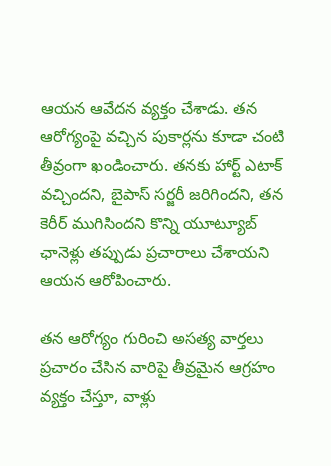ఆయన ఆవేదన వ్యక్తం చేశాడు. తన ఆరోగ్యంపై వచ్చిన పుకార్లను కూడా చంటి తీవ్రంగా ఖండించారు. తనకు హార్ట్ ఎటాక్ వచ్చిందని, బైపాస్ సర్జరీ జరిగిందని, తన కెరీర్ ముగిసిందని కొన్ని యూట్యూబ్ ఛానెళ్లు తప్పుడు ప్రచారాలు చేశాయని ఆయన ఆరోపించారు.

తన ఆరోగ్యం గురించి అసత్య వార్తలు ప్రచారం చేసిన వారిపై తీవ్రమైన ఆగ్రహం వ్యక్తం చేస్తూ, వాళ్లు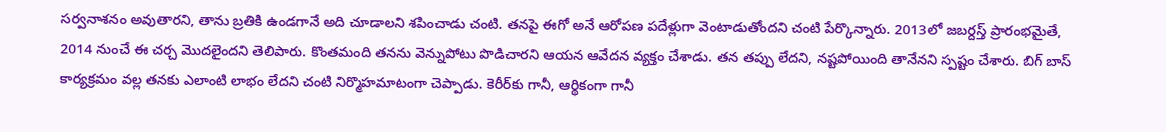సర్వనాశనం అవుతారని, తాను బ్రతికి ఉండగానే అది చూడాలని శపించాడు చంటి. తనపై ఈగో అనే ఆరోపణ పదేళ్లుగా వెంటాడుతోందని చంటి పేర్కొన్నారు. 2013లో జబర్దస్త్ ప్రారంభమైతే, 2014 నుంచే ఈ చర్చ మొదలైందని తెలిపారు. కొంతమంది తనను వెన్నుపోటు పొడిచారని ఆయన ఆవేదన వ్యక్తం చేశాడు. తన తప్పు లేదని, నష్టపోయింది తానేనని స్పష్టం చేశారు. బిగ్ బాస్ కార్యక్రమం వల్ల తనకు ఎలాంటి లాభం లేదని చంటి నిర్మొహమాటంగా చెప్పాడు. కెరీర్‌కు గానీ, ఆర్థికంగా గానీ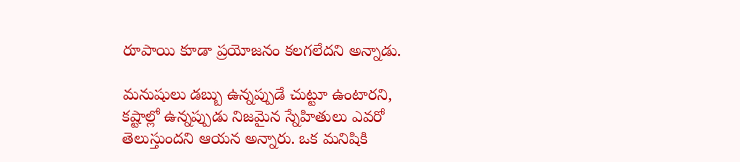రూపాయి కూడా ప్రయోజనం కలగలేదని అన్నాడు.

మనుషులు డబ్బు ఉన్నప్పుడే చుట్టూ ఉంటారని, కష్టాల్లో ఉన్నప్పుడు నిజమైన స్నేహితులు ఎవరో తెలుస్తుందని ఆయన అన్నారు. ఒక మనిషికి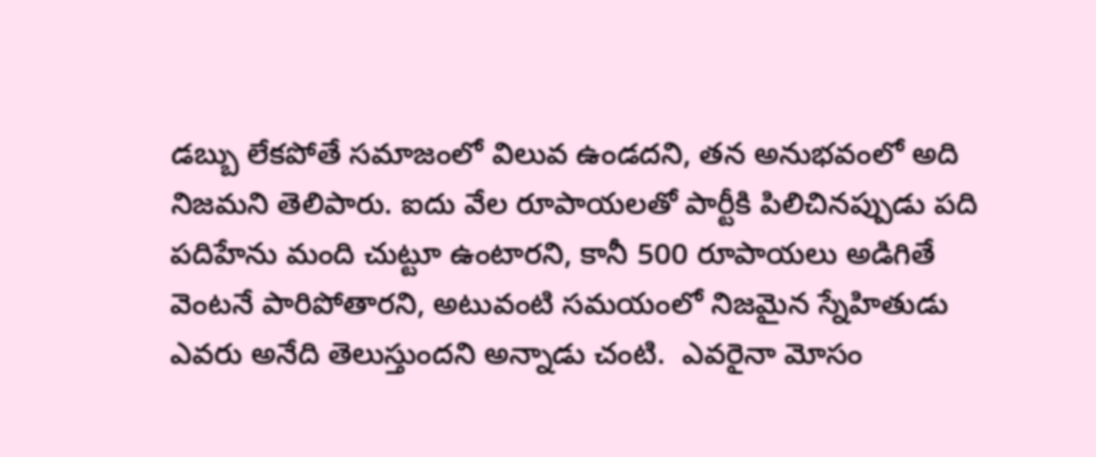డబ్బు లేకపోతే సమాజంలో విలువ ఉండదని, తన అనుభవంలో అది నిజమని తెలిపారు. ఐదు వేల రూపాయలతో పార్టీకి పిలిచినప్పుడు పది పదిహేను మంది చుట్టూ ఉంటారని, కానీ 500 రూపాయలు అడిగితే వెంటనే పారిపోతారని, అటువంటి సమయంలో నిజమైన స్నేహితుడు ఎవరు అనేది తెలుస్తుందని అన్నాడు చంటి.  ఎవరైనా మోసం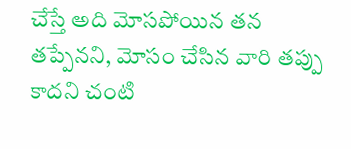చేస్తే అది మోసపోయిన తన తప్పేనని, మోసం చేసిన వారి తప్పు కాదని చంటి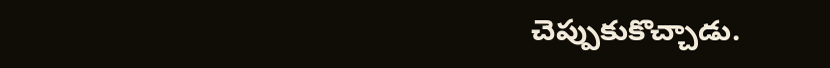చెప్పుకుకొచ్చాడు.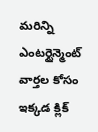మరిన్ని ఎంటర్టైన్మెంట్ వార్తల కోసం ఇక్కడ క్లిక్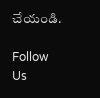చేయండి.

Follow Us